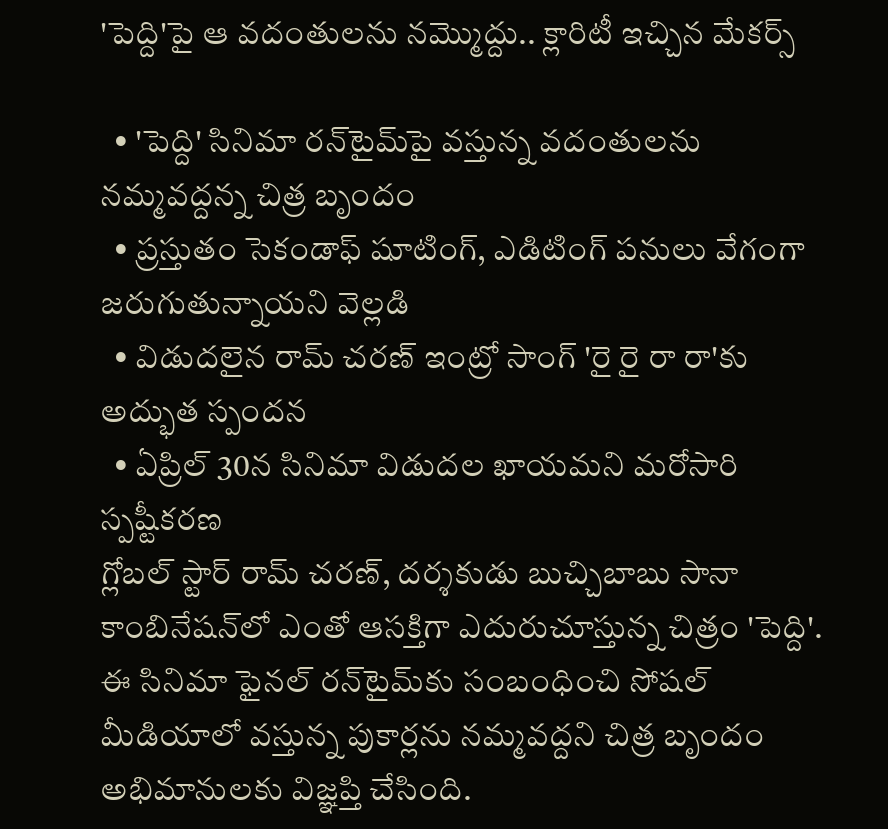'పెద్ది'పై ఆ వదంతులను నమ్మొద్దు.. క్లారిటీ ఇచ్చిన మేక‌ర్స్

  • 'పెద్ది' సినిమా రన్‌టైమ్‌పై వస్తున్న వదంతులను నమ్మవద్దన్న చిత్ర బృందం
  • ప్రస్తుతం సెకండాఫ్ షూటింగ్, ఎడిటింగ్ పనులు వేగంగా జరుగుతున్నాయని వెల్లడి
  • విడుదలైన రామ్ చరణ్ ఇంట్రో సాంగ్ 'రై రై రా రా'కు అద్భుత స్పందన
  • ఏప్రిల్ 30న సినిమా విడుదల ఖాయమని మరోసారి స్పష్టీకరణ
గ్లోబల్ స్టార్ రామ్ చరణ్, దర్శకుడు బుచ్చిబాబు సానా కాంబినేషన్‌లో ఎంతో ఆసక్తిగా ఎదురుచూస్తున్న చిత్రం 'పెద్ది'. ఈ సినిమా ఫైనల్ రన్‌టైమ్‌కు సంబంధించి సోషల్ మీడియాలో వస్తున్న పుకార్లను నమ్మవద్దని చిత్ర బృందం అభిమానులకు విజ్ఞప్తి చేసింది.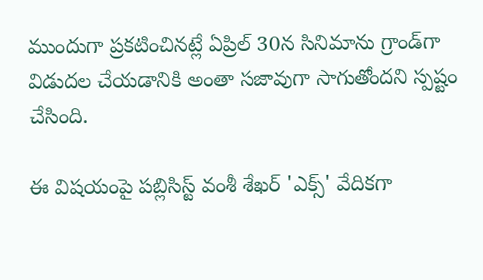ముందుగా ప్రకటించినట్లే ఏప్రిల్ 30న సినిమాను గ్రాండ్‌గా విడుదల చేయడానికి అంతా సజావుగా సాగుతోందని స్పష్టం చేసింది.

ఈ విషయంపై పబ్లిసిస్ట్ వంశీ శేఖర్ 'ఎక్స్' వేదికగా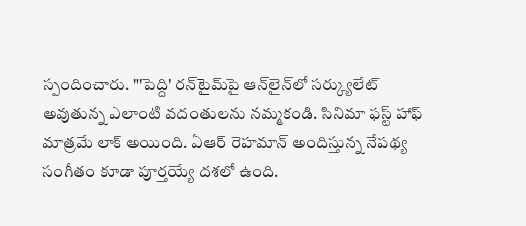స్పందించారు. "'పెద్ది' రన్‌టైమ్‌పై ఆన్‌లైన్‌లో సర్క్యులేట్ అవుతున్న ఎలాంటి వదంతులను నమ్మకండి. సినిమా ఫస్ట్ హాఫ్ మాత్రమే లాక్ అయింది. ఏఆర్ రెహమాన్ అందిస్తున్న నేపథ్య సంగీతం కూడా పూర్తయ్యే దశలో ఉంది.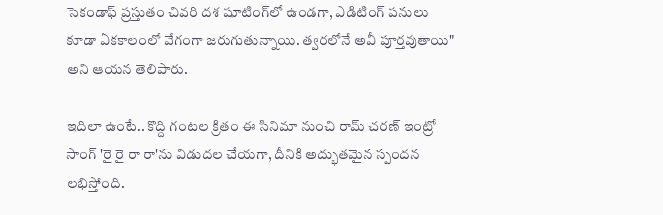సెకండాఫ్ ప్రస్తుతం చివరి దశ షూటింగ్‌లో ఉండగా, ఎడిటింగ్ పనులు కూడా ఏకకాలంలో వేగంగా జరుగుతున్నాయి. త్వరలోనే అవీ పూర్తవుతాయి" అని ఆయన తెలిపారు.

ఇదిలా ఉంటే.. కొద్ది గంటల క్రితం ఈ సినిమా నుంచి రామ్ చరణ్ ఇంట్రో సాంగ్ 'రై రై రా రా'ను విడుదల చేయగా, దీనికి అద్భుతమైన స్పందన లభిస్తోంది.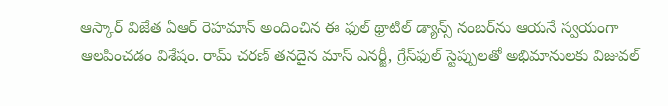ఆస్కార్ విజేత ఏఆర్ రెహమాన్ అందించిన ఈ ఫుల్ థ్రాటిల్ డ్యాన్స్ నంబర్‌ను ఆయనే స్వయంగా ఆలపించడం విశేషం. రామ్ చరణ్ తనదైన మాస్ ఎనర్జీ, గ్రేస్‌ఫుల్ స్టెప్పులతో అభిమానులకు విజువల్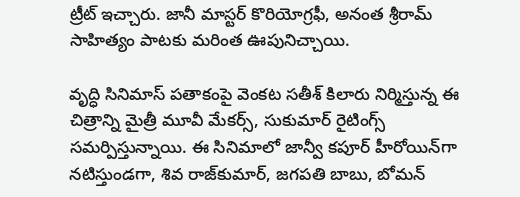ట్రీట్ ఇచ్చారు. జానీ మాస్టర్ కొరియోగ్రఫీ, అనంత శ్రీరామ్ సాహిత్యం పాటకు మరింత ఊపునిచ్చాయి.

వృద్ధి సినిమాస్ పతాకంపై వెంకట సతీశ్‌ కిలారు నిర్మిస్తున్న ఈ చిత్రాన్ని మైత్రీ మూవీ మేకర్స్, సుకుమార్ రైటింగ్స్ సమర్పిస్తున్నాయి. ఈ సినిమాలో జాన్వీ కపూర్ హీరోయిన్‌గా నటిస్తుండగా, శివ రాజ్‌కుమార్, జగపతి బాబు, బోమన్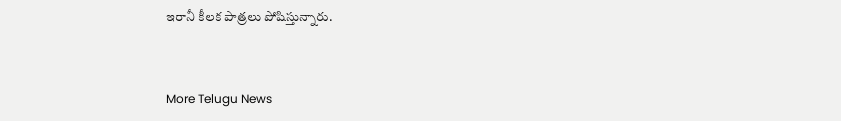ఇరానీ కీలక పాత్రలు పోషిస్తున్నారు.


More Telugu News